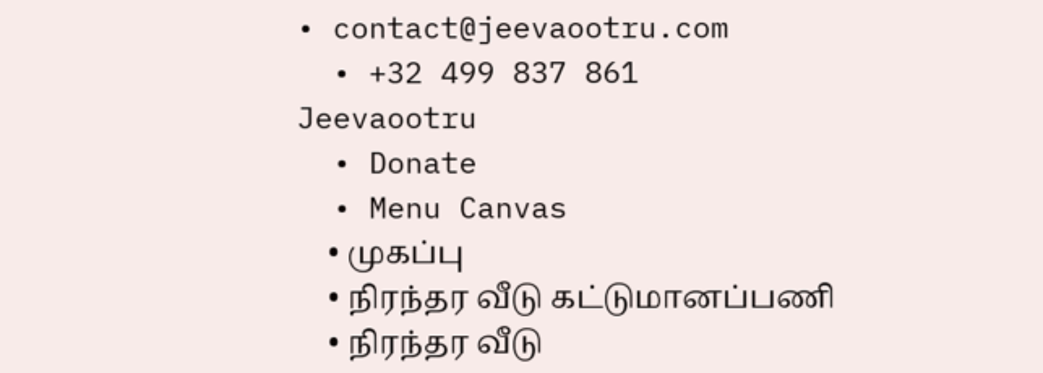• contact@jeevaootru.com
  • +32 499 837 861
Jeevaootru
  • Donate
  • Menu Canvas
    • முகப்பு
    • நிரந்தர வீடு கட்டுமானப்பணி
    • நிரந்தர வீடு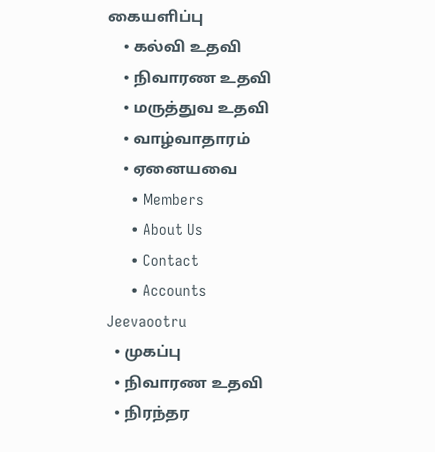கையளிப்பு
    • கல்வி உதவி
    • நிவாரண உதவி
    • மருத்துவ உதவி
    • வாழ்வாதாரம்
    • ஏனையவை
      • Members
      • About Us
      • Contact
      • Accounts
Jeevaootru
  • முகப்பு
  • நிவாரண உதவி
  • நிரந்தர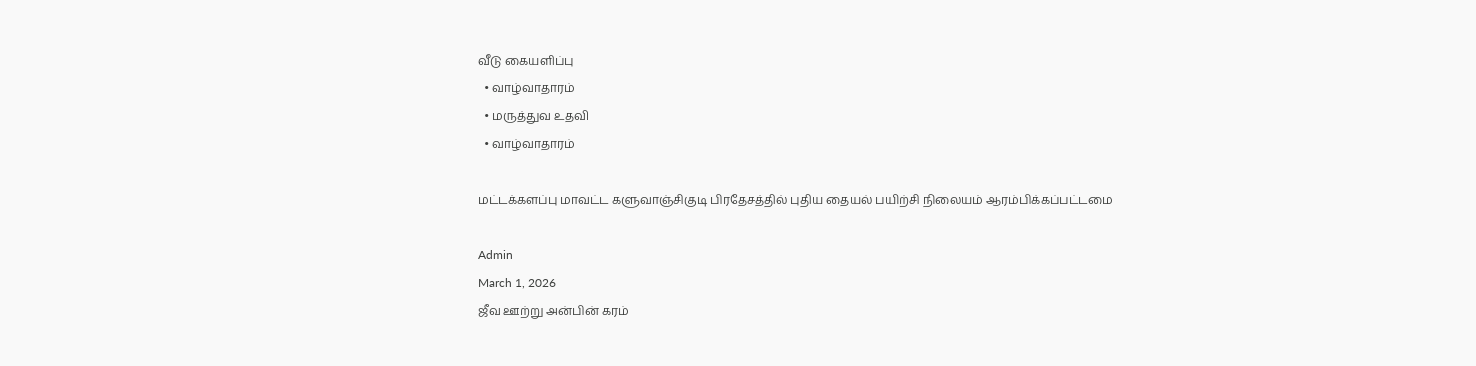வீடு கையளிப்பு
  • வாழ்வாதாரம்
  • மருத்துவ உதவி
  • வாழ்வாதாரம்

மட்டக்களப்பு மாவட்ட களுவாஞ்சிகுடி பிரதேசத்தில் புதிய தையல் பயிற்சி நிலையம் ஆரம்பிக்கப்பட்டமை

Admin
March 1, 2026
ஜீவ ஊற்று அன்பின் கரம்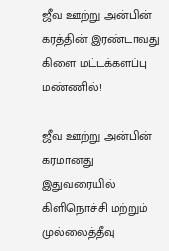ஜீவ ஊற்று அன்பின் கரத்தின் இரண்டாவது கிளை மட்டக்களப்பு மண்ணில்!

ஜீவ ஊற்று அன்பின் கரமானது இதுவரையில் கிளிநொச்சி மற்றும் முல்லைத்தீவு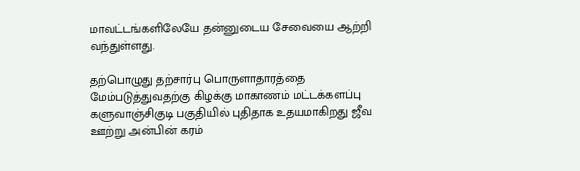மாவட்டங்களிலேயே தன்னுடைய சேவையை ஆற்றி வந்துள்ளது.

தற்பொழுது தற்சார்பு பொருளாதாரத்தை மேம்படுத்துவதற்கு கிழக்கு மாகாணம் மட்டக்களப்பு களுவாஞ்சிகுடி பகுதியில் புதிதாக உதயமாகிறது ஜீவ ஊற்று அன்பின் கரம்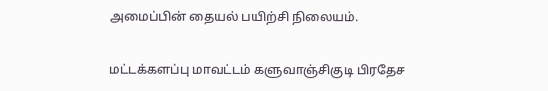அமைப்பின் தையல் பயிற்சி நிலையம்.

மட்டக்களப்பு மாவட்டம் களுவாஞ்சிகுடி பிரதேச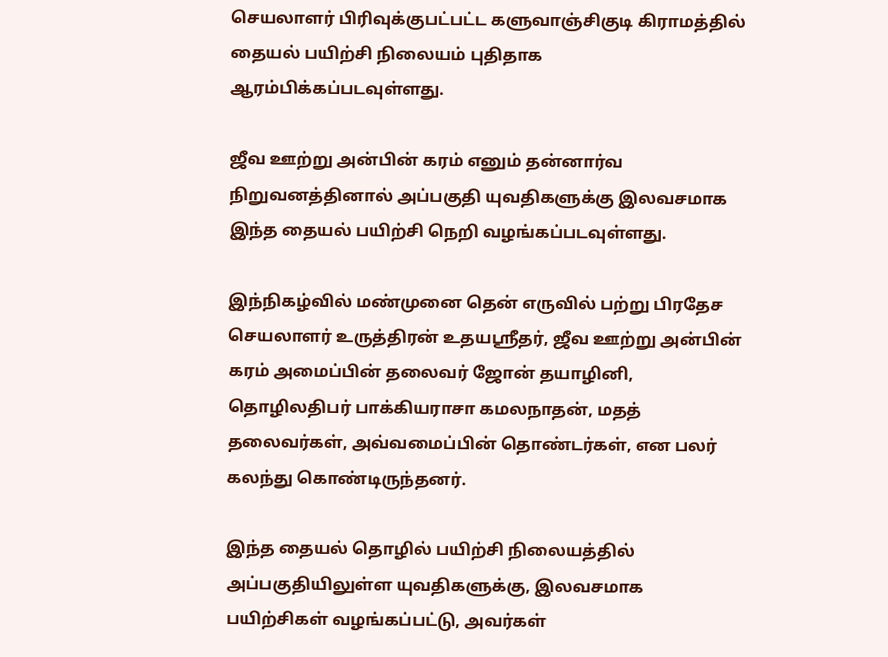செயலாளர் பிரிவுக்குபட்பட்ட களுவாஞ்சிகுடி கிராமத்தில் தையல் பயிற்சி நிலையம் புதிதாக ஆரம்பிக்கப்படவுள்ளது.

ஜீவ ஊற்று அன்பின் கரம் எனும் தன்னார்வ நிறுவனத்தினால் அப்பகுதி யுவதிகளுக்கு இலவசமாக இந்த தையல் பயிற்சி நெறி வழங்கப்படவுள்ளது.

இந்நிகழ்வில் மண்முனை தென் எருவில் பற்று பிரதேச செயலாளர் உருத்திரன் உதயஸ்ரீதர், ஜீவ ஊற்று அன்பின் கரம் அமைப்பின் தலைவர் ஜோன் தயாழினி, தொழிலதிபர் பாக்கியராசா கமலநாதன், மதத் தலைவர்கள், அவ்வமைப்பின் தொண்டர்கள், என பலர் கலந்து கொண்டிருந்தனர்.

இந்த தையல் தொழில் பயிற்சி நிலையத்தில் அப்பகுதியிலுள்ள யுவதிகளுக்கு, இலவசமாக பயிற்சிகள் வழங்கப்பட்டு, அவர்கள்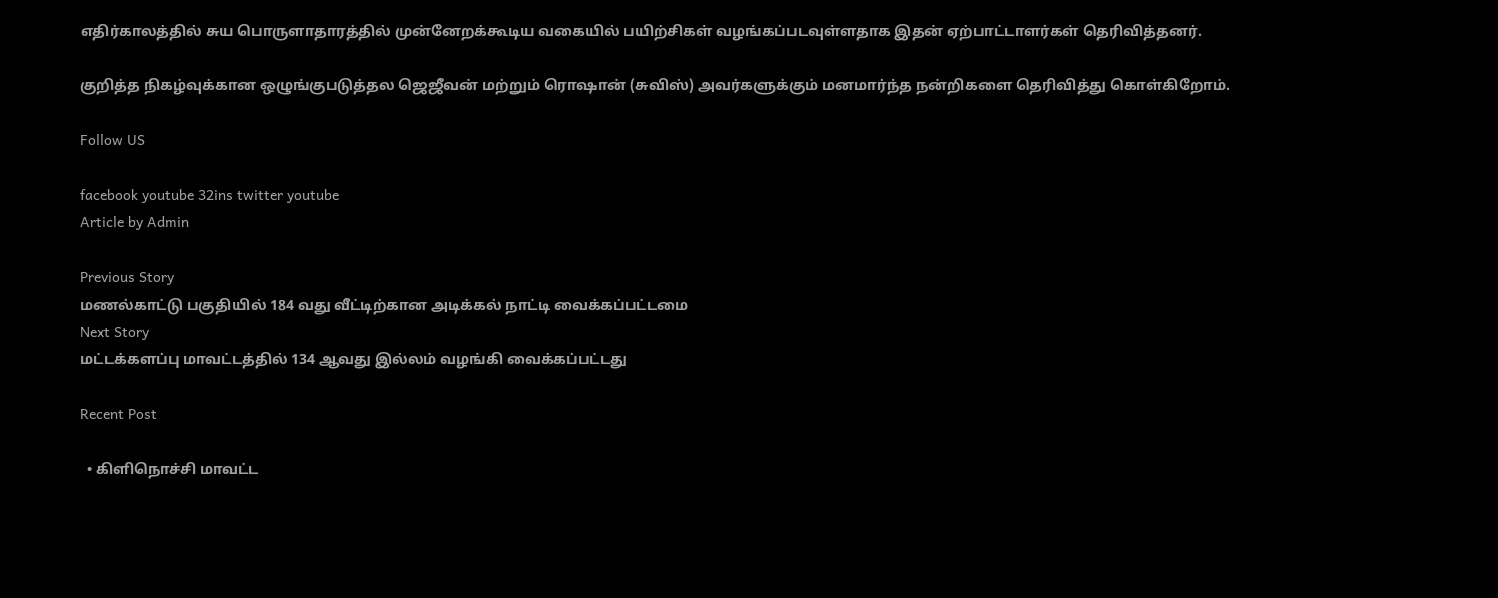எதிர்காலத்தில் சுய பொருளாதாரத்தில் முன்னேறக்கூடிய வகையில் பயிற்சிகள் வழங்கப்படவுள்ளதாக இதன் ஏற்பாட்டாளர்கள் தெரிவித்தனர்.

குறித்த நிகழ்வுக்கான ஒழுங்குபடுத்தல ஜெஜீவன் மற்றும் ரொஷான் (சுவிஸ்) அவர்களுக்கும் மனமார்ந்த நன்றிகளை தெரிவித்து கொள்கிறோம்.

Follow US

facebook youtube 32ins twitter youtube
Article by Admin

Previous Story
மணல்காட்டு பகுதியில் 184 வது வீட்டிற்கான அடிக்கல் நாட்டி வைக்கப்பட்டமை
Next Story
மட்டக்களப்பு மாவட்டத்தில் 134 ஆவது இல்லம் வழங்கி வைக்கப்பட்டது

Recent Post

  • கிளிநொச்சி மாவட்ட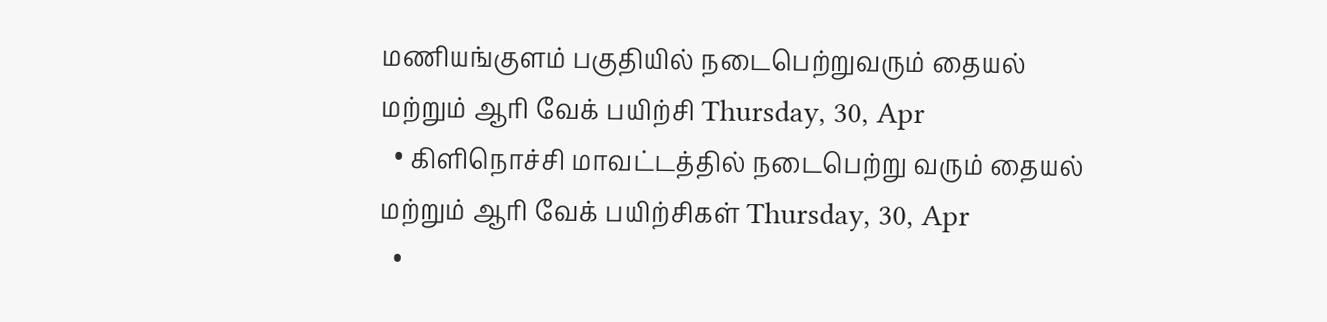மணியங்குளம் பகுதியில் நடைபெற்றுவரும் தையல் மற்றும் ஆரி வேக் பயிற்சி Thursday, 30, Apr
  • கிளிநொச்சி மாவட்டத்தில் நடைபெற்று வரும் தையல் மற்றும் ஆரி வேக் பயிற்சிகள் Thursday, 30, Apr
  •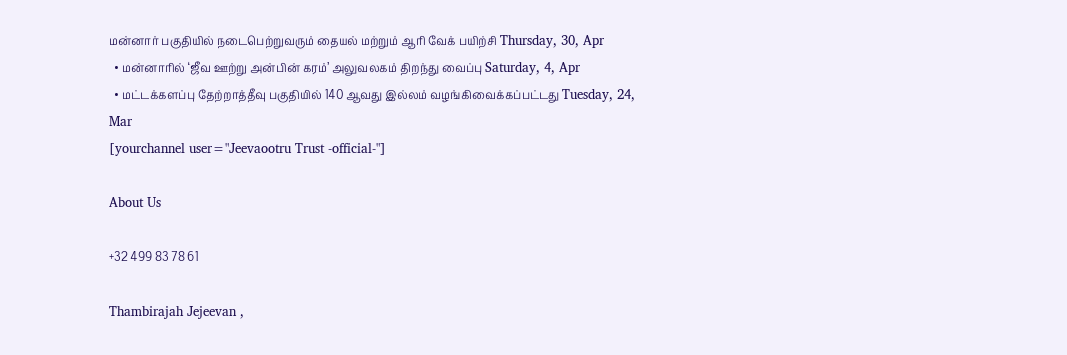மன்னார் பகுதியில் நடைபெற்றுவரும் தையல் மற்றும் ஆரி வேக் பயிற்சி Thursday, 30, Apr
  • மன்னாரில் ‘ஜீவ ஊற்று அன்பின் கரம்’ அலுவலகம் திறந்து வைப்பு Saturday, 4, Apr
  • மட்டக்களப்பு தேற்றாத்தீவு பகுதியில் 140 ஆவது இல்லம் வழங்கிவைக்கப்பட்டது Tuesday, 24, Mar
[yourchannel user="Jeevaootru Trust -official-"]

About Us

+32 499 83 78 61

Thambirajah Jejeevan ,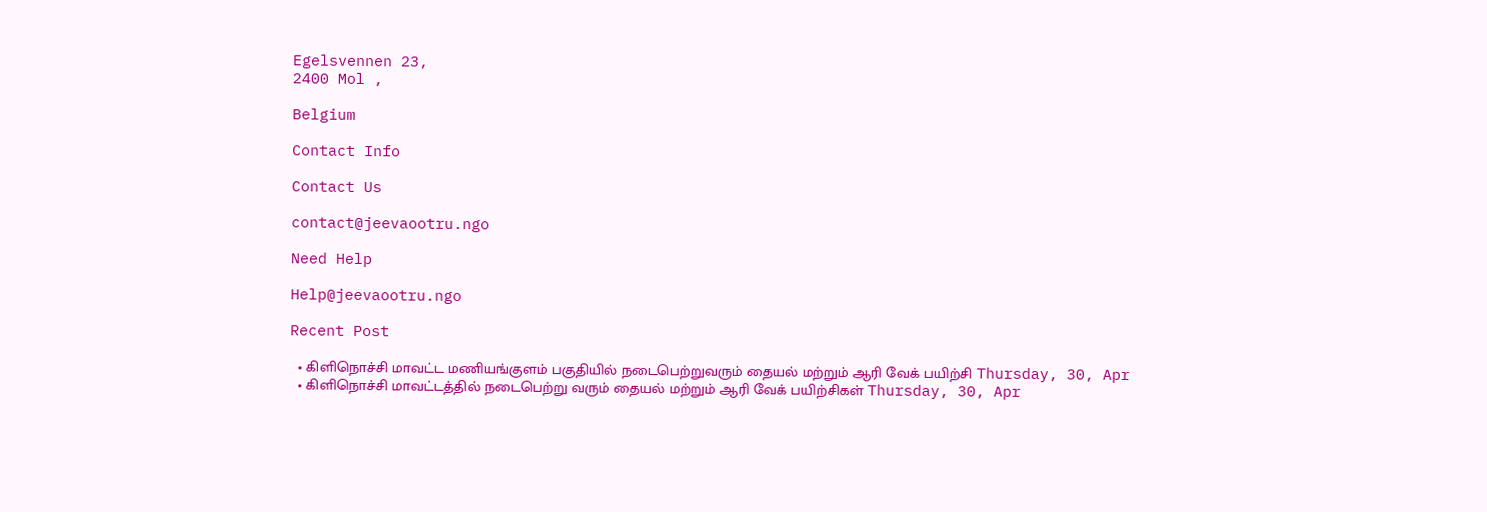Egelsvennen 23,
2400 Mol ,

Belgium

Contact Info

Contact Us

contact@jeevaootru.ngo

Need Help

Help@jeevaootru.ngo

Recent Post

  • கிளிநொச்சி மாவட்ட மணியங்குளம் பகுதியில் நடைபெற்றுவரும் தையல் மற்றும் ஆரி வேக் பயிற்சி Thursday, 30, Apr
  • கிளிநொச்சி மாவட்டத்தில் நடைபெற்று வரும் தையல் மற்றும் ஆரி வேக் பயிற்சிகள் Thursday, 30, Apr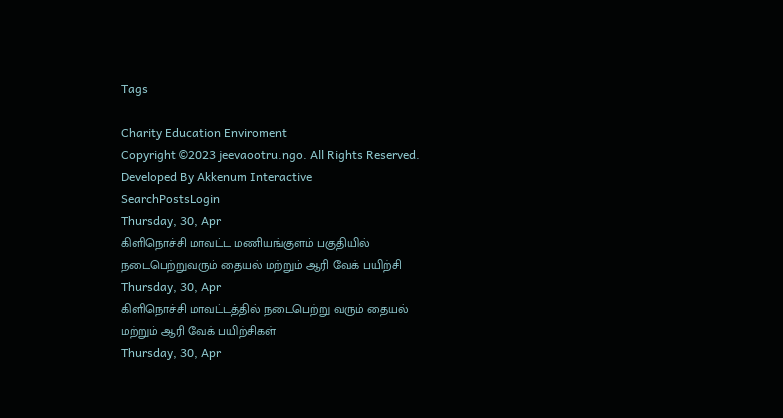Tags

Charity Education Enviroment
Copyright ©2023 jeevaootru.ngo. All Rights Reserved. Developed By Akkenum Interactive
SearchPostsLogin
Thursday, 30, Apr
கிளிநொச்சி மாவட்ட மணியங்குளம் பகுதியில் நடைபெற்றுவரும் தையல் மற்றும் ஆரி வேக் பயிற்சி
Thursday, 30, Apr
கிளிநொச்சி மாவட்டத்தில் நடைபெற்று வரும் தையல் மற்றும் ஆரி வேக் பயிற்சிகள்
Thursday, 30, Apr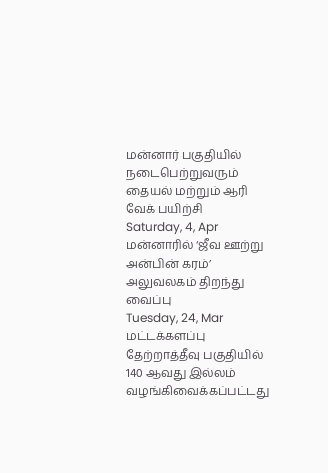மன்னார் பகுதியில் நடைபெற்றுவரும் தையல் மற்றும் ஆரி வேக் பயிற்சி
Saturday, 4, Apr
மன்னாரில் ‘ஜீவ ஊற்று அன்பின் கரம்’ அலுவலகம் திறந்து வைப்பு
Tuesday, 24, Mar
மட்டக்களப்பு தேற்றாத்தீவு பகுதியில் 140 ஆவது இல்லம் வழங்கிவைக்கப்பட்டது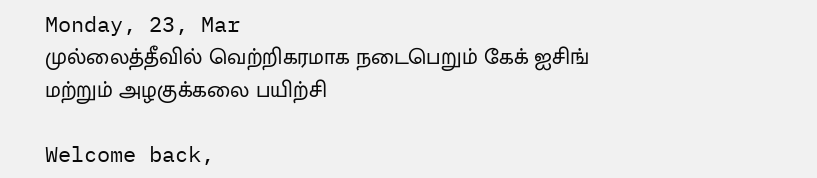Monday, 23, Mar
முல்லைத்தீவில் வெற்றிகரமாக நடைபெறும் கேக் ஐசிங் மற்றும் அழகுக்கலை பயிற்சி

Welcome back,